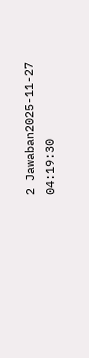2 Jawaban2025-11-27 04:19:30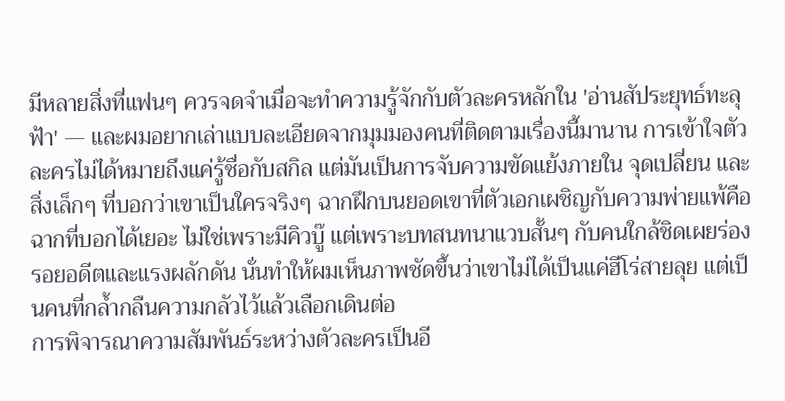มีหลายสิ่งที่แฟนๆ ควรจดจำเมื่อจะทำความรู้จักกับตัวละครหลักใน 'อ่านสัประยุทธ์ทะลุฟ้า' — และผมอยากเล่าแบบละเอียดจากมุมมองคนที่ติดตามเรื่องนี้มานาน การเข้าใจตัวละครไม่ได้หมายถึงแค่รู้ชื่อกับสกิล แต่มันเป็นการจับความขัดแย้งภายใน จุดเปลี่ยน และสิ่งเล็กๆ ที่บอกว่าเขาเป็นใครจริงๆ ฉากฝึกบนยอดเขาที่ตัวเอกเผชิญกับความพ่ายแพ้คือฉากที่บอกได้เยอะ ไม่ใช่เพราะมีคิวบู๊ แต่เพราะบทสนทนาแวบสั้นๆ กับคนใกล้ชิดเผยร่องรอยอดีตและแรงผลักดัน นั่นทำให้ผมเห็นภาพชัดขึ้นว่าเขาไม่ได้เป็นแค่ฮีโร่สายลุย แต่เป็นคนที่กล้ำกลืนความกลัวไว้แล้วเลือกเดินต่อ
การพิจารณาความสัมพันธ์ระหว่างตัวละครเป็นอี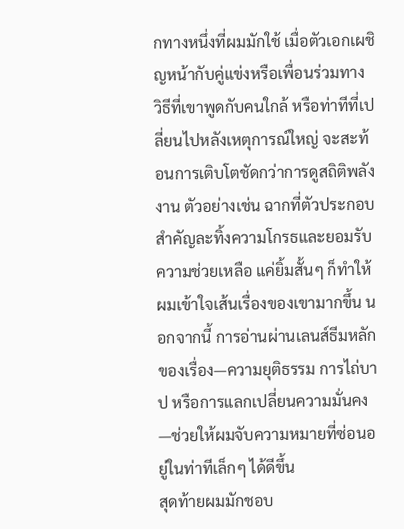กทางหนึ่งที่ผมมักใช้ เมื่อตัวเอกเผชิญหน้ากับคู่แข่งหรือเพื่อนร่วมทาง วิธีที่เขาพูดกับคนใกล้ หรือท่าทีที่เปลี่ยนไปหลังเหตุการณ์ใหญ่ จะสะท้อนการเติบโตชัดกว่าการดูสถิติพลังงาน ตัวอย่างเช่น ฉากที่ตัวประกอบสำคัญละทิ้งความโกรธและยอมรับความช่วยเหลือ แค่ยิ้มสั้นๆ ก็ทำให้ผมเข้าใจเส้นเรื่องของเขามากขึ้น นอกจากนี้ การอ่านผ่านเลนส์ธีมหลักของเรื่อง—ความยุติธรรม การไถ่บาป หรือการแลกเปลี่ยนความมั่นคง—ช่วยให้ผมจับความหมายที่ซ่อนอยู่ในท่าทีเล็กๆ ได้ดีขึ้น
สุดท้ายผมมักชอบ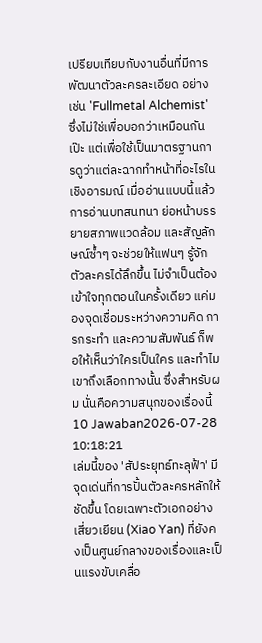เปรียบเทียบกับงานอื่นที่มีการพัฒนาตัวละครละเอียด อย่างเช่น 'Fullmetal Alchemist' ซึ่งไม่ใช่เพื่อบอกว่าเหมือนกันเป๊ะ แต่เพื่อใช้เป็นมาตรฐานการดูว่าแต่ละฉากทำหน้าที่อะไรในเชิงอารมณ์ เมื่ออ่านแบบนี้แล้ว การอ่านบทสนทนา ย่อหน้าบรรยายสภาพแวดล้อม และสัญลักษณ์ซ้ำๆ จะช่วยให้แฟนๆ รู้จักตัวละครได้ลึกขึ้น ไม่จำเป็นต้องเข้าใจทุกตอนในครั้งเดียว แค่มองจุดเชื่อมระหว่างความคิด การกระทำ และความสัมพันธ์ ก็พอให้เห็นว่าใครเป็นใคร และทำไมเขาถึงเลือกทางนั้น ซึ่งสำหรับผม นั่นคือความสนุกของเรื่องนี้
10 Jawaban2026-07-28 10:18:21
เล่มนี้ของ 'สัประยุทธ์ทะลุฟ้า' มีจุดเด่นที่การปั้นตัวละครหลักให้ชัดขึ้น โดยเฉพาะตัวเอกอย่างเสี่ยวเยียน (Xiao Yan) ที่ยังคงเป็นศูนย์กลางของเรื่องและเป็นแรงขับเคลื่อ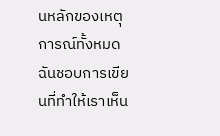นหลักของเหตุการณ์ทั้งหมด ฉันชอบการเขียนที่ทำให้เราเห็น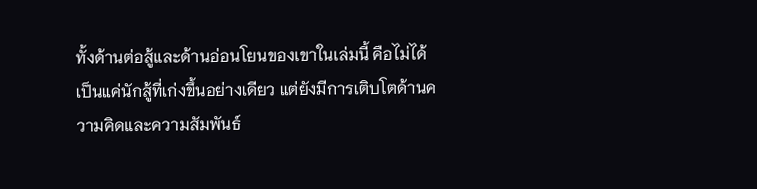ทั้งด้านต่อสู้และด้านอ่อนโยนของเขาในเล่มนี้ คือไม่ได้เป็นแค่นักสู้ที่เก่งขึ้นอย่างเดียว แต่ยังมีการเติบโตด้านความคิดและความสัมพันธ์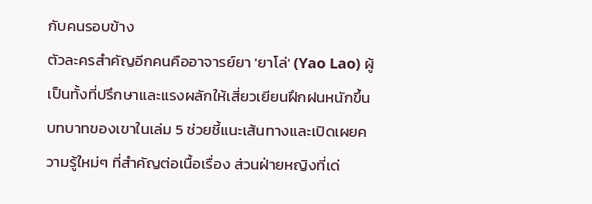กับคนรอบข้าง
ตัวละครสำคัญอีกคนคืออาจารย์ยา 'ยาโล่' (Yao Lao) ผู้เป็นทั้งที่ปรึกษาและแรงผลักให้เสี่ยวเยียนฝึกฝนหนักขึ้น บทบาทของเขาในเล่ม 5 ช่วยชี้แนะเส้นทางและเปิดเผยความรู้ใหม่ๆ ที่สำคัญต่อเนื้อเรื่อง ส่วนฝ่ายหญิงที่เด่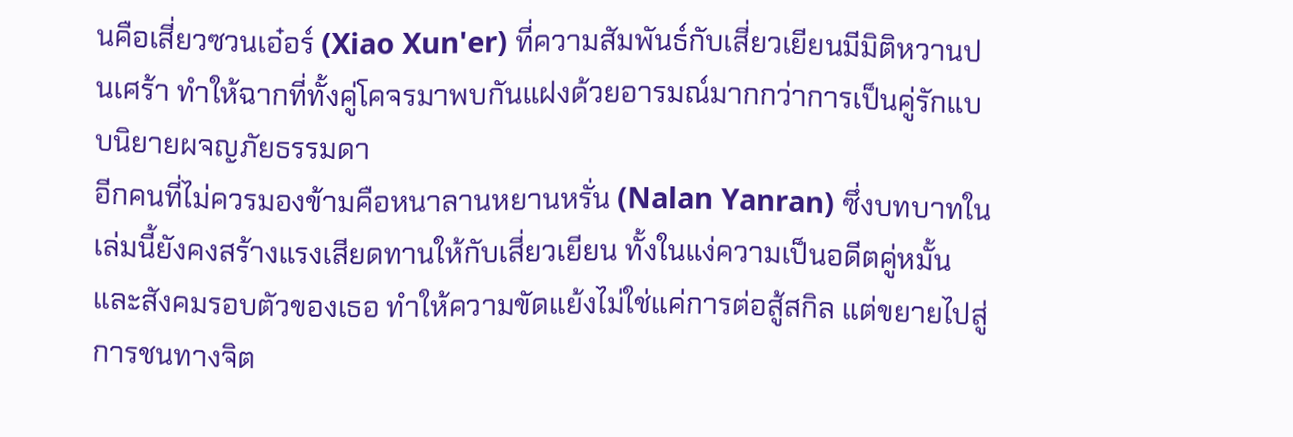นคือเสี่ยวซวนเอ๋อร์ (Xiao Xun'er) ที่ความสัมพันธ์กับเสี่ยวเยียนมีมิติหวานปนเศร้า ทำให้ฉากที่ทั้งคู่โคจรมาพบกันแฝงด้วยอารมณ์มากกว่าการเป็นคู่รักแบบนิยายผจญภัยธรรมดา
อีกคนที่ไม่ควรมองข้ามคือหนาลานหยานหรั่น (Nalan Yanran) ซึ่งบทบาทในเล่มนี้ยังคงสร้างแรงเสียดทานให้กับเสี่ยวเยียน ทั้งในแง่ความเป็นอดีตคู่หมั้นและสังคมรอบตัวของเธอ ทำให้ความขัดแย้งไม่ใช่แค่การต่อสู้สกิล แต่ขยายไปสู่การชนทางจิต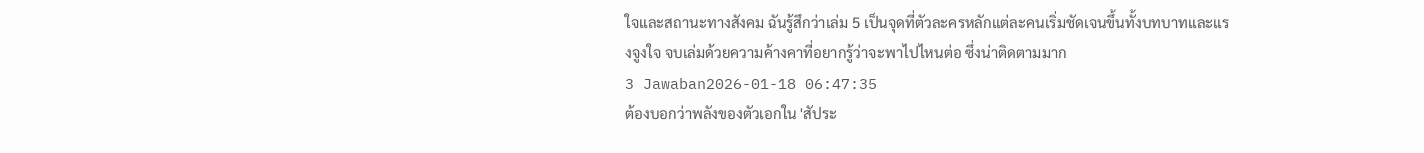ใจและสถานะทางสังคม ฉันรู้สึกว่าเล่ม 5 เป็นจุดที่ตัวละครหลักแต่ละคนเริ่มชัดเจนขึ้นทั้งบทบาทและแรงจูงใจ จบเล่มด้วยความค้างคาที่อยากรู้ว่าจะพาไปไหนต่อ ซึ่งน่าติดตามมาก
3 Jawaban2026-01-18 06:47:35
ต้องบอกว่าพลังของตัวเอกใน 'สัประ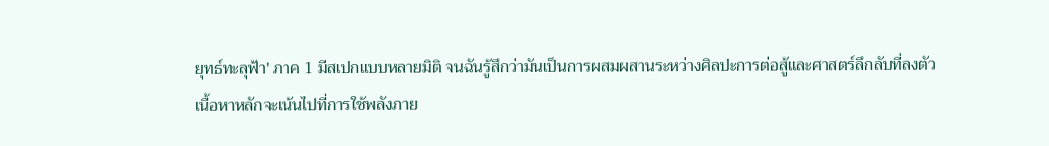ยุทธ์ทะลุฟ้า' ภาค 1 มีสเปกแบบหลายมิติ จนฉันรู้สึกว่ามันเป็นการผสมผสานระหว่างศิลปะการต่อสู้และศาสตร์ลึกลับที่ลงตัว
เนื้อหาหลักจะเน้นไปที่การใช้พลังภาย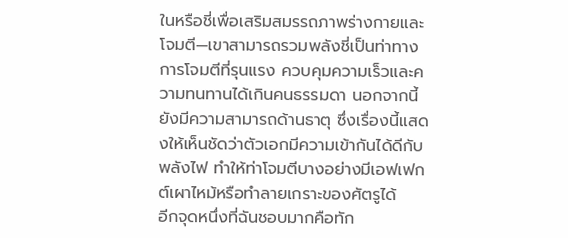ในหรือชี่เพื่อเสริมสมรรถภาพร่างกายและโจมตี—เขาสามารถรวมพลังชี่เป็นท่าทางการโจมตีที่รุนแรง ควบคุมความเร็วและความทนทานได้เกินคนธรรมดา นอกจากนี้ยังมีความสามารถด้านธาตุ ซึ่งเรื่องนี้แสดงให้เห็นชัดว่าตัวเอกมีความเข้ากันได้ดีกับพลังไฟ ทำให้ท่าโจมตีบางอย่างมีเอฟเฟกต์เผาไหม้หรือทำลายเกราะของศัตรูได้
อีกจุดหนึ่งที่ฉันชอบมากคือทัก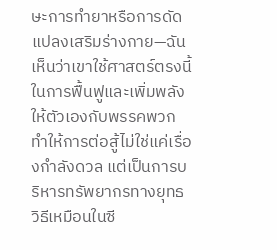ษะการทำยาหรือการดัดแปลงเสริมร่างกาย—ฉันเห็นว่าเขาใช้ศาสตร์ตรงนี้ในการฟื้นฟูและเพิ่มพลังให้ตัวเองกับพรรคพวก ทำให้การต่อสู้ไม่ใช่แค่เรื่องกำลังดวล แต่เป็นการบริหารทรัพยากรทางยุทธวิธีเหมือนในซี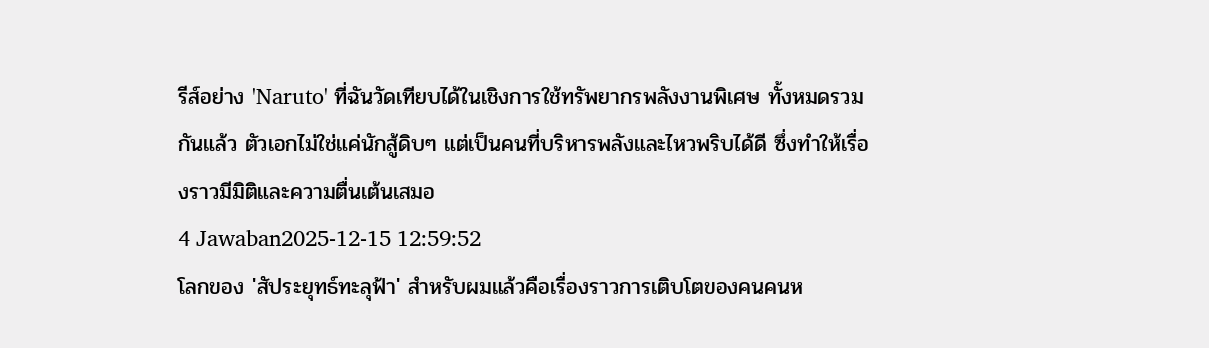รีส์อย่าง 'Naruto' ที่ฉันวัดเทียบได้ในเชิงการใช้ทรัพยากรพลังงานพิเศษ ทั้งหมดรวมกันแล้ว ตัวเอกไม่ใช่แค่นักสู้ดิบๆ แต่เป็นคนที่บริหารพลังและไหวพริบได้ดี ซึ่งทำให้เรื่องราวมีมิติและความตื่นเต้นเสมอ
4 Jawaban2025-12-15 12:59:52
โลกของ 'สัประยุทธ์ทะลุฟ้า' สำหรับผมแล้วคือเรื่องราวการเติบโตของคนคนห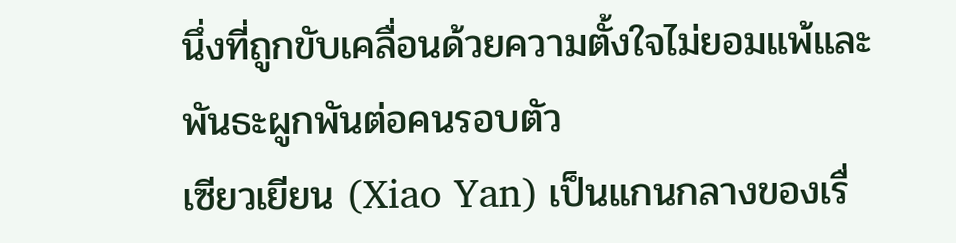นึ่งที่ถูกขับเคลื่อนด้วยความตั้งใจไม่ยอมแพ้และพันธะผูกพันต่อคนรอบตัว
เซียวเยียน (Xiao Yan) เป็นแกนกลางของเรื่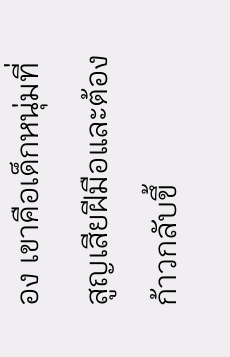อง เขาคือเด็กหนุ่มที่สูญเสียฝีมือและต้องก้าวกลับขึ้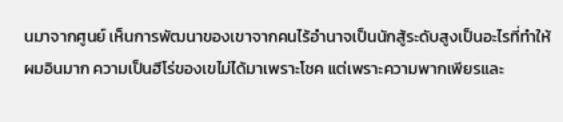นมาจากศูนย์ เห็นการพัฒนาของเขาจากคนไร้อำนาจเป็นนักสู้ระดับสูงเป็นอะไรที่ทำให้ผมอินมาก ความเป็นฮีโร่ของเขไม่ได้มาเพราะโชค แต่เพราะความพากเพียรและ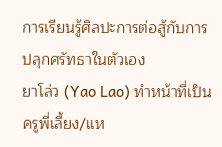การเรียนรู้ศิลปะการต่อสู้กับการปลุกศรัทธาในตัวเอง
ยาโล่ว (Yao Lao) ทำหน้าที่เป็นครูพี่เลี้ยง/แห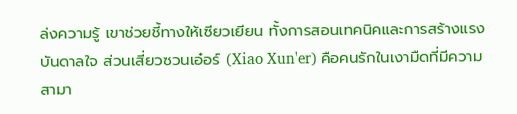ล่งความรู้ เขาช่วยชี้ทางให้เซียวเยียน ทั้งการสอนเทคนิคและการสร้างแรงบันดาลใจ ส่วนเสี่ยวซวนเอ๋อร์ (Xiao Xun'er) คือคนรักในเงามืดที่มีความสามา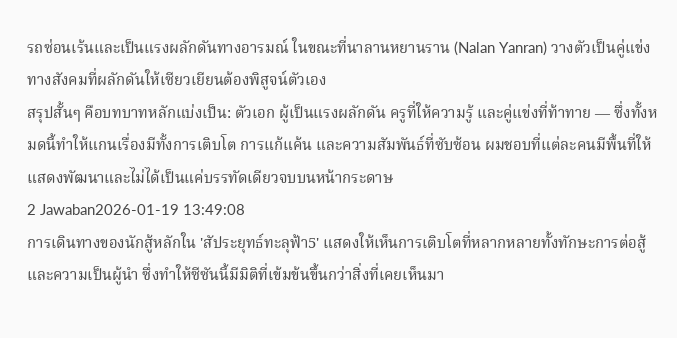รถซ่อนเร้นและเป็นแรงผลักดันทางอารมณ์ ในขณะที่นาลานหยานราน (Nalan Yanran) วางตัวเป็นคู่แข่งทางสังคมที่ผลักดันให้เซียวเยียนต้องพิสูจน์ตัวเอง
สรุปสั้นๆ คือบทบาทหลักแบ่งเป็น: ตัวเอก ผู้เป็นแรงผลักดัน ครูที่ให้ความรู้ และคู่แข่งที่ท้าทาย — ซึ่งทั้งหมดนี้ทำให้แกนเรื่องมีทั้งการเติบโต การแก้แค้น และความสัมพันธ์ที่ซับซ้อน ผมชอบที่แต่ละคนมีพื้นที่ให้แสดงพัฒนาและไม่ได้เป็นแค่บรรทัดเดียวจบบนหน้ากระดาษ
2 Jawaban2026-01-19 13:49:08
การเดินทางของนักสู้หลักใน 'สัประยุทธ์ทะลุฟ้า5' แสดงให้เห็นการเติบโตที่หลากหลายทั้งทักษะการต่อสู้และความเป็นผู้นำ ซึ่งทำให้ซีซันนี้มีมิติที่เข้มข้นขึ้นกว่าสิ่งที่เคยเห็นมา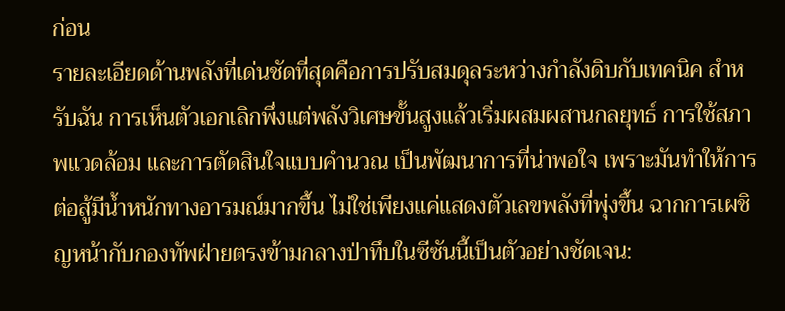ก่อน
รายละเอียดด้านพลังที่เด่นชัดที่สุดคือการปรับสมดุลระหว่างกำลังดิบกับเทคนิค สำหรับฉัน การเห็นตัวเอกเลิกพึ่งแต่พลังวิเศษขั้นสูงแล้วเริ่มผสมผสานกลยุทธ์ การใช้สภาพแวดล้อม และการตัดสินใจแบบคำนวณ เป็นพัฒนาการที่น่าพอใจ เพราะมันทำให้การต่อสู้มีน้ำหนักทางอารมณ์มากขึ้น ไม่ใช่เพียงแค่แสดงตัวเลขพลังที่พุ่งขึ้น ฉากการเผชิญหน้ากับกองทัพฝ่ายตรงข้ามกลางป่าทึบในซีซันนี้เป็นตัวอย่างชัดเจน: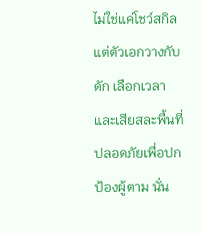ไม่ใช่แค่โชว์สกิล แต่ตัวเอกวางกับดัก เลือกเวลา และเสียสละพื้นที่ปลอดภัยเพื่อปกป้องผู้ตาม นั่น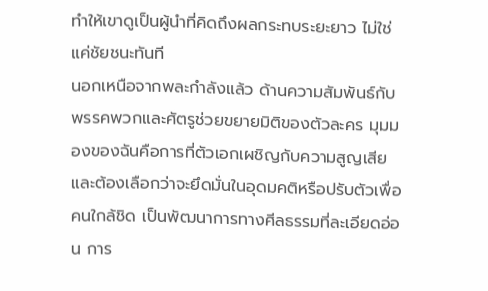ทำให้เขาดูเป็นผู้นำที่คิดถึงผลกระทบระยะยาว ไม่ใช่แค่ชัยชนะทันที
นอกเหนือจากพละกำลังแล้ว ด้านความสัมพันธ์กับพรรคพวกและศัตรูช่วยขยายมิติของตัวละคร มุมมองของฉันคือการที่ตัวเอกเผชิญกับความสูญเสียและต้องเลือกว่าจะยึดมั่นในอุดมคติหรือปรับตัวเพื่อคนใกล้ชิด เป็นพัฒนาการทางศีลธรรมที่ละเอียดอ่อน การ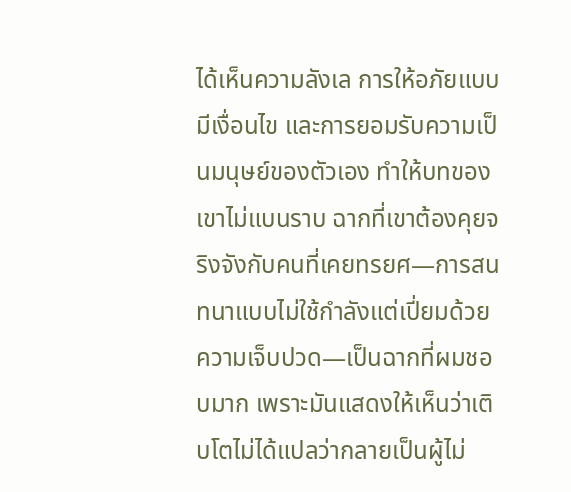ได้เห็นความลังเล การให้อภัยแบบมีเงื่อนไข และการยอมรับความเป็นมนุษย์ของตัวเอง ทำให้บทของเขาไม่แบนราบ ฉากที่เขาต้องคุยจริงจังกับคนที่เคยทรยศ—การสนทนาแบบไม่ใช้กำลังแต่เปี่ยมด้วยความเจ็บปวด—เป็นฉากที่ผมชอบมาก เพราะมันแสดงให้เห็นว่าเติบโตไม่ได้แปลว่ากลายเป็นผู้ไม่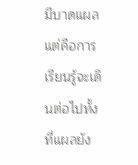มีบาดแผล แต่คือการเรียนรู้จะเดินต่อไปทั้งที่แผลยัง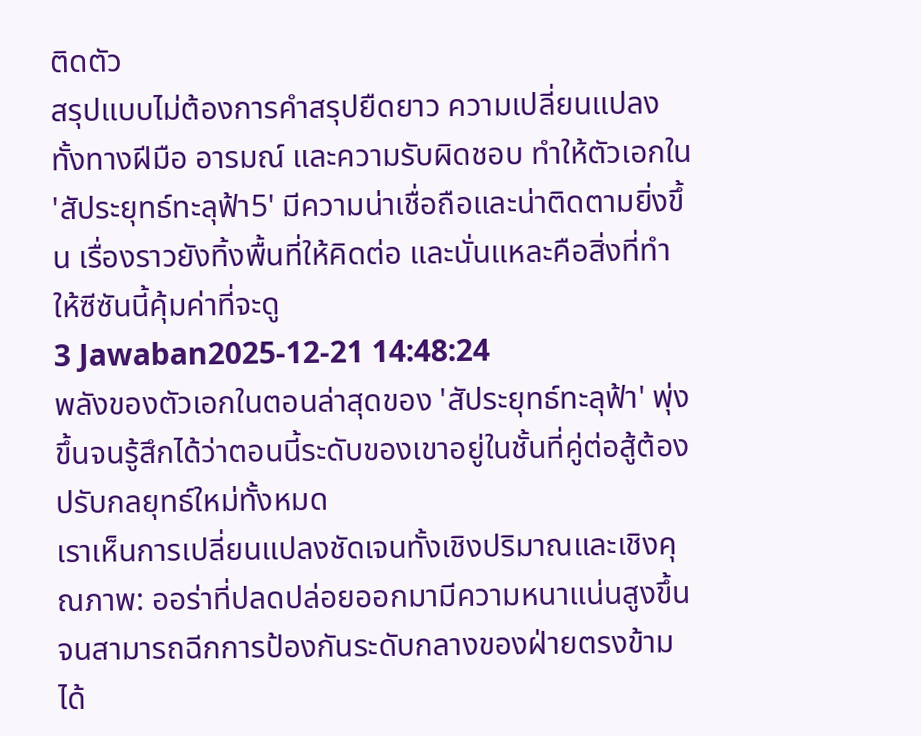ติดตัว
สรุปแบบไม่ต้องการคำสรุปยืดยาว ความเปลี่ยนแปลงทั้งทางฝีมือ อารมณ์ และความรับผิดชอบ ทำให้ตัวเอกใน 'สัประยุทธ์ทะลุฟ้า5' มีความน่าเชื่อถือและน่าติดตามยิ่งขึ้น เรื่องราวยังทิ้งพื้นที่ให้คิดต่อ และนั่นแหละคือสิ่งที่ทำให้ซีซันนี้คุ้มค่าที่จะดู
3 Jawaban2025-12-21 14:48:24
พลังของตัวเอกในตอนล่าสุดของ 'สัประยุทธ์ทะลุฟ้า' พุ่งขึ้นจนรู้สึกได้ว่าตอนนี้ระดับของเขาอยู่ในชั้นที่คู่ต่อสู้ต้องปรับกลยุทธ์ใหม่ทั้งหมด
เราเห็นการเปลี่ยนแปลงชัดเจนทั้งเชิงปริมาณและเชิงคุณภาพ: ออร่าที่ปลดปล่อยออกมามีความหนาแน่นสูงขึ้นจนสามารถฉีกการป้องกันระดับกลางของฝ่ายตรงข้ามได้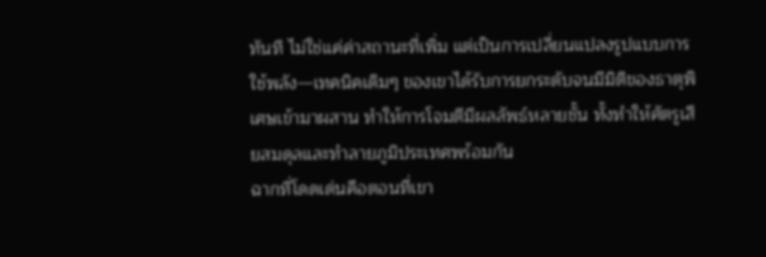ทันที ไม่ใช่แค่ค่าสถานะที่เพิ่ม แต่เป็นการเปลี่ยนแปลงรูปแบบการใช้พลัง—เทคนิคเดิมๆ ของเขาได้รับการยกระดับจนมีมิติของธาตุพิเศษเข้ามาผสาน ทำให้การโจมตีมีผลลัพธ์หลายชั้น ทั้งทำให้ศัตรูเสียสมดุลและทำลายภูมิประเทศพร้อมกัน
ฉากที่โดดเด่นคือตอนที่เขา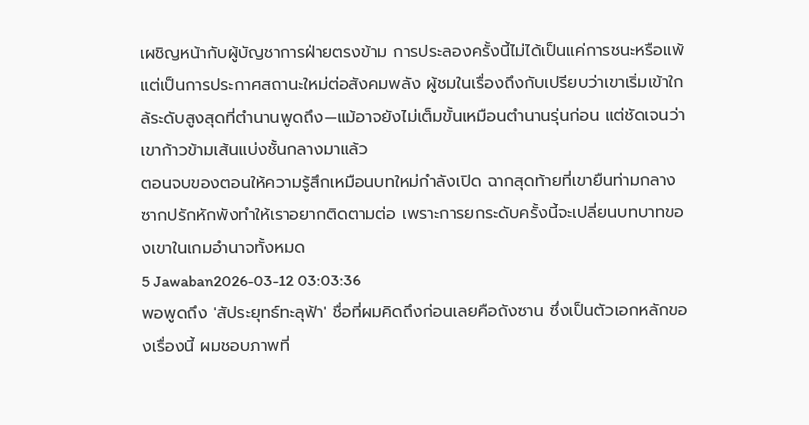เผชิญหน้ากับผู้บัญชาการฝ่ายตรงข้าม การประลองครั้งนี้ไม่ได้เป็นแค่การชนะหรือแพ้ แต่เป็นการประกาศสถานะใหม่ต่อสังคมพลัง ผู้ชมในเรื่องถึงกับเปรียบว่าเขาเริ่มเข้าใกล้ระดับสูงสุดที่ตำนานพูดถึง—แม้อาจยังไม่เต็มขั้นเหมือนตำนานรุ่นก่อน แต่ชัดเจนว่าเขาก้าวข้ามเส้นแบ่งชั้นกลางมาแล้ว
ตอนจบของตอนให้ความรู้สึกเหมือนบทใหม่กำลังเปิด ฉากสุดท้ายที่เขายืนท่ามกลางซากปรักหักพังทำให้เราอยากติดตามต่อ เพราะการยกระดับครั้งนี้จะเปลี่ยนบทบาทของเขาในเกมอำนาจทั้งหมด
5 Jawaban2026-03-12 03:03:36
พอพูดถึง 'สัประยุทธ์ทะลุฟ้า' ชื่อที่ผมคิดถึงก่อนเลยคือถังซาน ซึ่งเป็นตัวเอกหลักของเรื่องนี้ ผมชอบภาพที่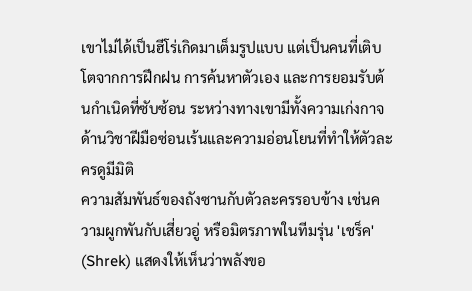เขาไม่ได้เป็นฮีโร่เกิดมาเต็มรูปแบบ แต่เป็นคนที่เติบโตจากการฝึกฝน การค้นหาตัวเอง และการยอมรับต้นกำเนิดที่ซับซ้อน ระหว่างทางเขามีทั้งความเก่งกาจด้านวิชาฝีมือซ่อนเร้นและความอ่อนโยนที่ทำให้ตัวละครดูมีมิติ
ความสัมพันธ์ของถังซานกับตัวละครรอบข้าง เช่นความผูกพันกับเสี่ยวอู่ หรือมิตรภาพในทีมรุ่น 'เชร็ค' (Shrek) แสดงให้เห็นว่าพลังขอ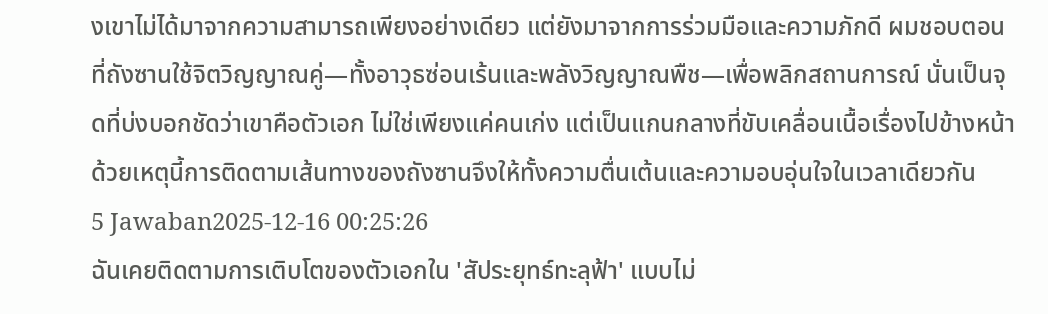งเขาไม่ได้มาจากความสามารถเพียงอย่างเดียว แต่ยังมาจากการร่วมมือและความภักดี ผมชอบตอนที่ถังซานใช้จิตวิญญาณคู่—ทั้งอาวุธซ่อนเร้นและพลังวิญญาณพืช—เพื่อพลิกสถานการณ์ นั่นเป็นจุดที่บ่งบอกชัดว่าเขาคือตัวเอก ไม่ใช่เพียงแค่คนเก่ง แต่เป็นแกนกลางที่ขับเคลื่อนเนื้อเรื่องไปข้างหน้า ด้วยเหตุนี้การติดตามเส้นทางของถังซานจึงให้ทั้งความตื่นเต้นและความอบอุ่นใจในเวลาเดียวกัน
5 Jawaban2025-12-16 00:25:26
ฉันเคยติดตามการเติบโตของตัวเอกใน 'สัประยุทธ์ทะลุฟ้า' แบบไม่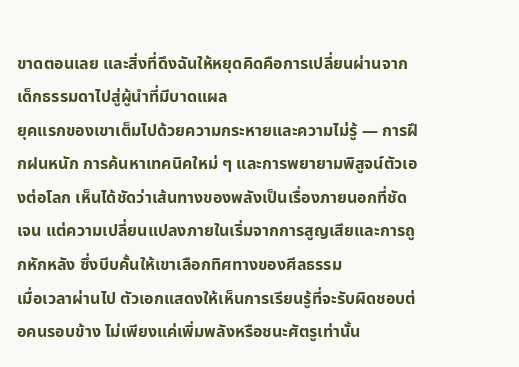ขาดตอนเลย และสิ่งที่ดึงฉันให้หยุดคิดคือการเปลี่ยนผ่านจากเด็กธรรมดาไปสู่ผู้นำที่มีบาดแผล
ยุคแรกของเขาเต็มไปด้วยความกระหายและความไม่รู้ — การฝึกฝนหนัก การค้นหาเทคนิคใหม่ ๆ และการพยายามพิสูจน์ตัวเองต่อโลก เห็นได้ชัดว่าเส้นทางของพลังเป็นเรื่องภายนอกที่ชัดเจน แต่ความเปลี่ยนแปลงภายในเริ่มจากการสูญเสียและการถูกหักหลัง ซึ่งบีบคั้นให้เขาเลือกทิศทางของศีลธรรม
เมื่อเวลาผ่านไป ตัวเอกแสดงให้เห็นการเรียนรู้ที่จะรับผิดชอบต่อคนรอบข้าง ไม่เพียงแค่เพิ่มพลังหรือชนะศัตรูเท่านั้น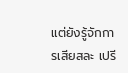แต่ยังรู้จักการเสียสละ เปรี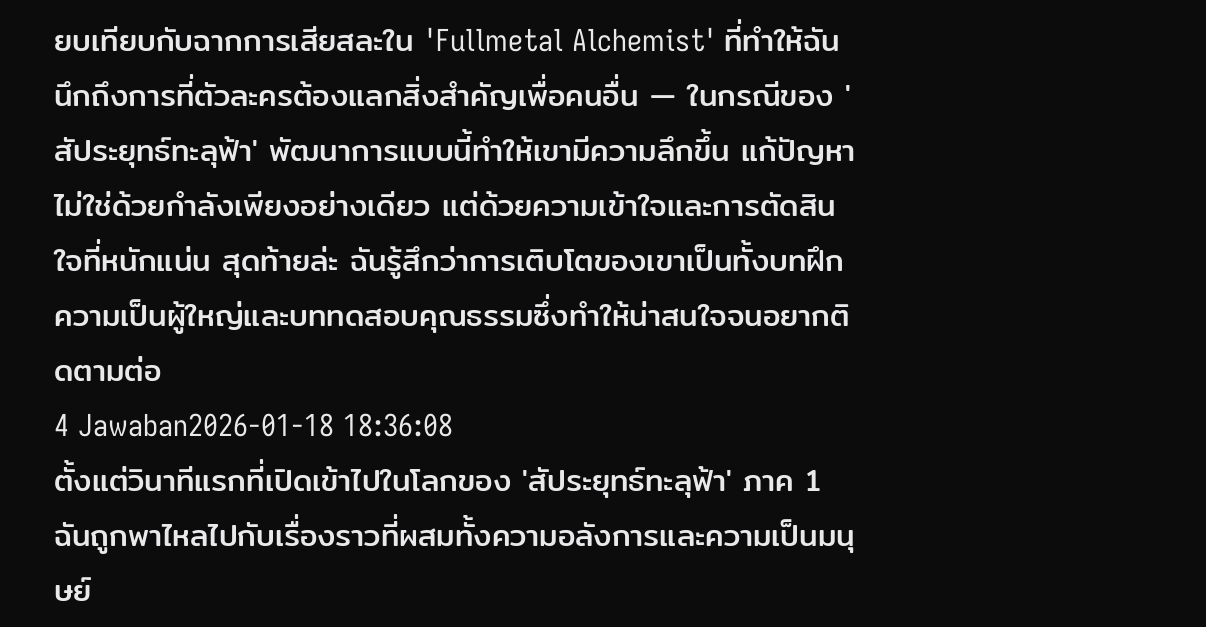ยบเทียบกับฉากการเสียสละใน 'Fullmetal Alchemist' ที่ทำให้ฉันนึกถึงการที่ตัวละครต้องแลกสิ่งสำคัญเพื่อคนอื่น — ในกรณีของ 'สัประยุทธ์ทะลุฟ้า' พัฒนาการแบบนี้ทำให้เขามีความลึกขึ้น แก้ปัญหาไม่ใช่ด้วยกำลังเพียงอย่างเดียว แต่ด้วยความเข้าใจและการตัดสินใจที่หนักแน่น สุดท้ายล่ะ ฉันรู้สึกว่าการเติบโตของเขาเป็นทั้งบทฝึกความเป็นผู้ใหญ่และบททดสอบคุณธรรมซึ่งทำให้น่าสนใจจนอยากติดตามต่อ
4 Jawaban2026-01-18 18:36:08
ตั้งแต่วินาทีแรกที่เปิดเข้าไปในโลกของ 'สัประยุทธ์ทะลุฟ้า' ภาค 1 ฉันถูกพาไหลไปกับเรื่องราวที่ผสมทั้งความอลังการและความเป็นมนุษย์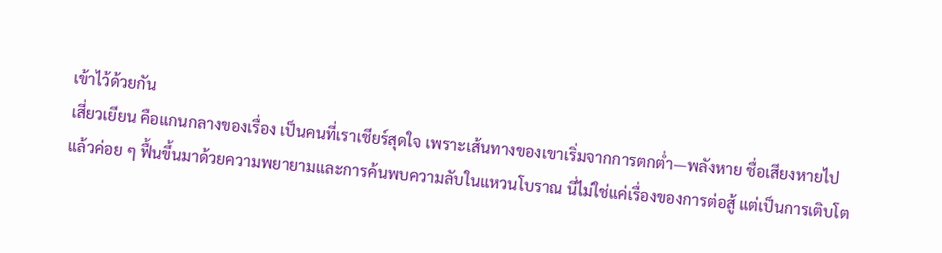เข้าไว้ด้วยกัน
เสี่ยวเยียน คือแกนกลางของเรื่อง เป็นคนที่เราเชียร์สุดใจ เพราะเส้นทางของเขาเริ่มจากการตกต่ำ—พลังหาย ชื่อเสียงหายไป แล้วค่อย ๆ ฟื้นขึ้นมาด้วยความพยายามและการค้นพบความลับในแหวนโบราณ นี่ไม่ใช่แค่เรื่องของการต่อสู้ แต่เป็นการเติบโต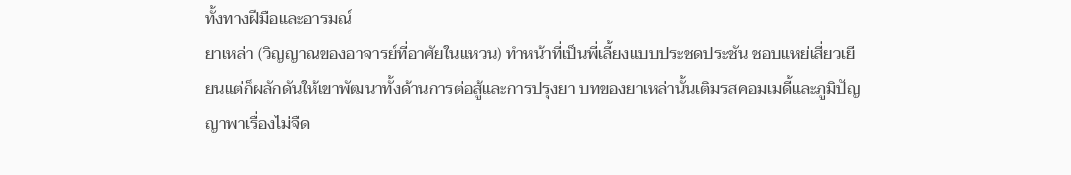ทั้งทางฝีมือและอารมณ์
ยาเหล่า (วิญญาณของอาจารย์ที่อาศัยในแหวน) ทำหน้าที่เป็นพี่เลี้ยงแบบประชดประชัน ชอบแหย่เสี่ยวเยียนแต่ก็ผลักดันให้เขาพัฒนาทั้งด้านการต่อสู้และการปรุงยา บทของยาเหล่านั้นเติมรสคอมเมดี้และภูมิปัญญาพาเรื่องไม่จืด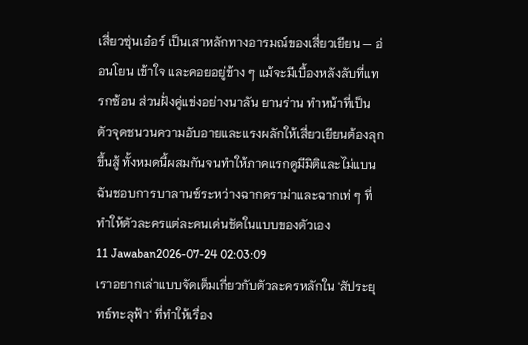เสี่ยวซุ่นเอ๋อร์ เป็นเสาหลักทางอารมณ์ของเสี่ยวเยียน — อ่อนโยน เข้าใจ และคอยอยู่ข้าง ๆ แม้จะมีเบื้องหลังลับที่แทรกซ้อน ส่วนฝั่งคู่แข่งอย่างนาลัน ยานร่าน ทำหน้าที่เป็นตัวจุดชนวนความอับอายและแรงผลักให้เสี่ยวเยียนต้องลุกขึ้นสู้ ทั้งหมดนี้ผสมกันจนทำให้ภาคแรกดูมีมิติและไม่แบน ฉันชอบการบาลานซ์ระหว่างฉากดราม่าและฉากเท่ ๆ ที่ทำให้ตัวละครแต่ละคนเด่นชัดในแบบของตัวเอง
11 Jawaban2026-07-24 02:03:09
เราอยากเล่าแบบจัดเต็มเกี่ยวกับตัวละครหลักใน 'สัประยุทธ์ทะลุฟ้า' ที่ทำให้เรื่อง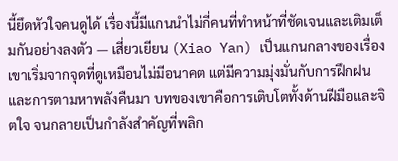นี้ยึดหัวใจคนดูได้ เรื่องนี้มีแกนนำไม่กี่คนที่ทำหน้าที่ชัดเจนและเติมเต็มกันอย่างลงตัว — เสี่ยวเยียน (Xiao Yan) เป็นแกนกลางของเรื่อง เขาเริ่มจากจุดที่ดูเหมือนไม่มีอนาคต แต่มีความมุ่งมั่นกับการฝึกฝนและการตามหาพลังคืนมา บทของเขาคือการเติบโตทั้งด้านฝีมือและจิตใจ จนกลายเป็นกำลังสำคัญที่พลิก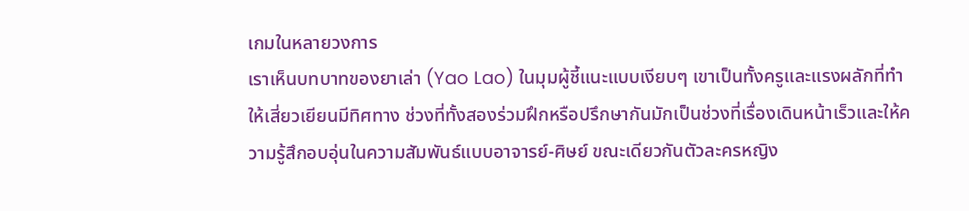เกมในหลายวงการ
เราเห็นบทบาทของยาเล่า (Yao Lao) ในมุมผู้ชี้แนะแบบเงียบๆ เขาเป็นทั้งครูและแรงผลักที่ทำให้เสี่ยวเยียนมีทิศทาง ช่วงที่ทั้งสองร่วมฝึกหรือปรึกษากันมักเป็นช่วงที่เรื่องเดินหน้าเร็วและให้ความรู้สึกอบอุ่นในความสัมพันธ์แบบอาจารย์-ศิษย์ ขณะเดียวกันตัวละครหญิง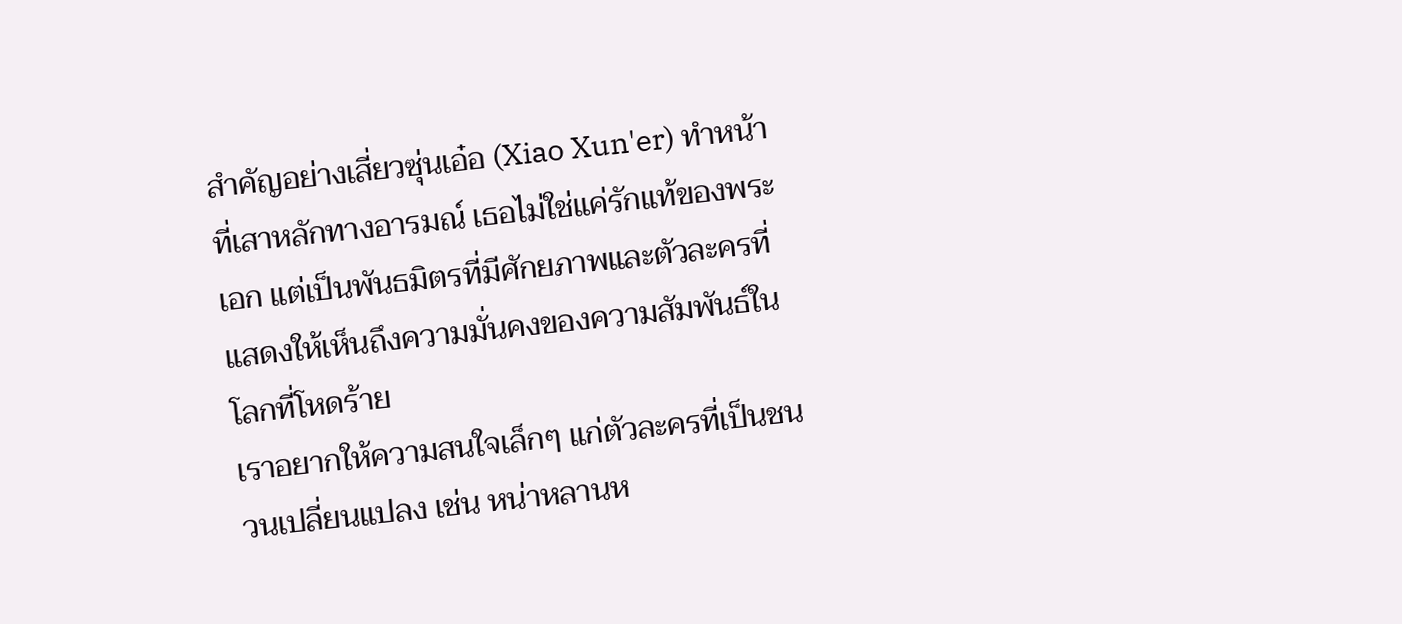สำคัญอย่างเสี่ยวซุ่นเอ๋อ (Xiao Xun'er) ทำหน้าที่เสาหลักทางอารมณ์ เธอไม่ใช่แค่รักแท้ของพระเอก แต่เป็นพันธมิตรที่มีศักยภาพและตัวละครที่แสดงให้เห็นถึงความมั่นคงของความสัมพันธ์ในโลกที่โหดร้าย
เราอยากให้ความสนใจเล็กๆ แก่ตัวละครที่เป็นชนวนเปลี่ยนแปลง เช่น หน่าหลานห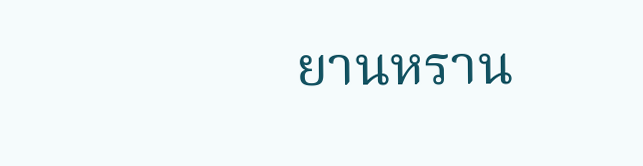ยานหราน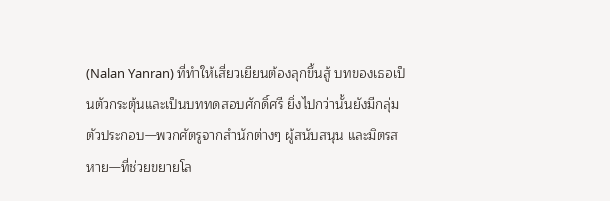(Nalan Yanran) ที่ทำให้เสี่ยวเยียนต้องลุกขึ้นสู้ บทของเธอเป็นตัวกระตุ้นและเป็นบททดสอบศักดิ์ศรี ยิ่งไปกว่านั้นยังมีกลุ่มตัวประกอบ—พวกศัตรูจากสำนักต่างๆ ผู้สนับสนุน และมิตรสหาย—ที่ช่วยขยายโล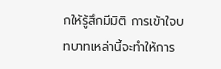กให้รู้สึกมีมิติ การเข้าใจบทบาทเหล่านี้จะทำให้การ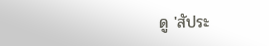ดู 'สัประ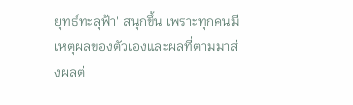ยุทธ์ทะลุฟ้า' สนุกขึ้น เพราะทุกคนมีเหตุผลของตัวเองและผลที่ตามมาส่งผลต่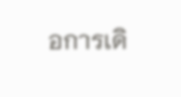อการเดิ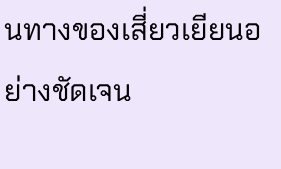นทางของเสี่ยวเยียนอย่างชัดเจน